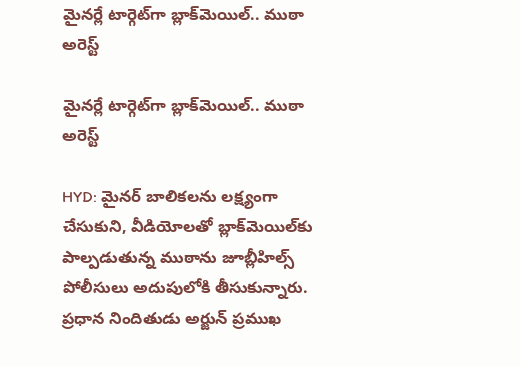మైనర్లే టార్గెట్‌గా బ్లాక్‌మెయిల్.. ముఠా అరెస్ట్

మైనర్లే టార్గెట్‌గా బ్లాక్‌మెయిల్.. ముఠా అరెస్ట్

HYD: మైనర్ బాలికలను లక్ష్యంగా చేసుకుని, వీడియోలతో బ్లాక్‌మెయిల్‌కు పాల్పడుతున్న ముఠాను జూబ్లీహిల్స్ పోలీసులు అదుపులోకి తీసుకున్నారు. ప్రధాన నిందితుడు అర్జున్ ప్రముఖ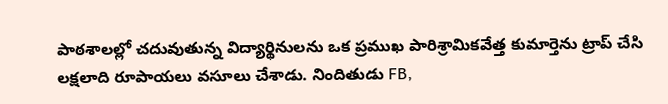పాఠశాలల్లో చదువుతున్న విద్యార్థినులను ఒక ప్రముఖ పారిశ్రామికవేత్త కుమార్తెను ట్రాప్ చేసి లక్షలాది రూపాయలు వసూలు చేశాడు. నిందితుడు FB,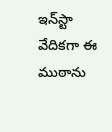ఇన్‌స్టా వేదికగా ఈ ముఠాను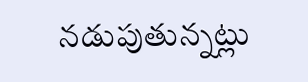నడుపుతున్నట్లు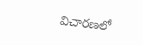విచారణలో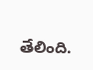తేలింది.